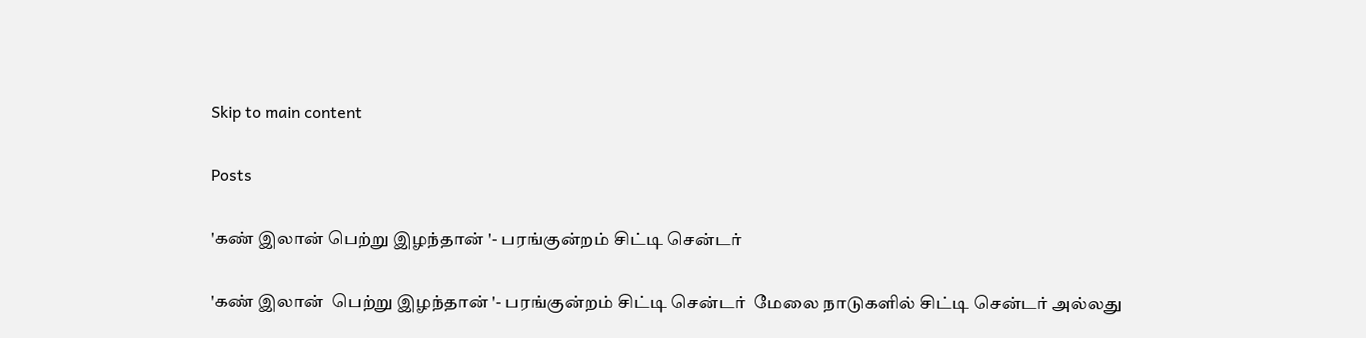Skip to main content

Posts

'கண் இலான் பெற்று இழந்தான் '- பரங்குன்றம் சிட்டி சென்டர்

'கண் இலான்  பெற்று இழந்தான் '- பரங்குன்றம் சிட்டி சென்டர்  மேலை நாடுகளில் சிட்டி சென்டர் அல்லது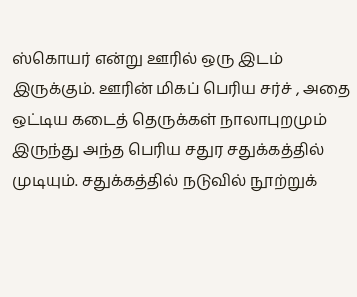ஸ்கொயர் என்று ஊரில் ஒரு இடம் இருக்கும். ஊரின் மிகப் பெரிய சர்ச் , அதை ஒட்டிய கடைத் தெருக்கள் நாலாபுறமும் இருந்து அந்த பெரிய சதுர சதுக்கத்தில் முடியும். சதுக்கத்தில் நடுவில் நூற்றுக்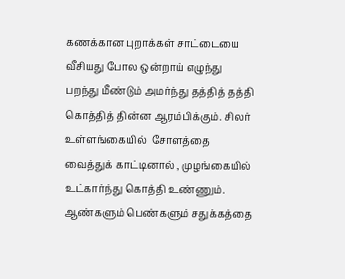கணக்கான புறாக்கள் சாட்டையை வீசியது போல ஒன்றாய் எழுந்து பறந்து மீண்டும் அமர்ந்து தத்தித் தத்தி  கொத்தித் தின்ன ஆரம்பிக்கும். சிலர் உள்ளங்கையில்  சோளத்தை வைத்துக் காட்டினால் , முழங்கையில் உட்கார்ந்து கொத்தி உண்ணும். ஆண்களும் பெண்களும் சதுக்கத்தை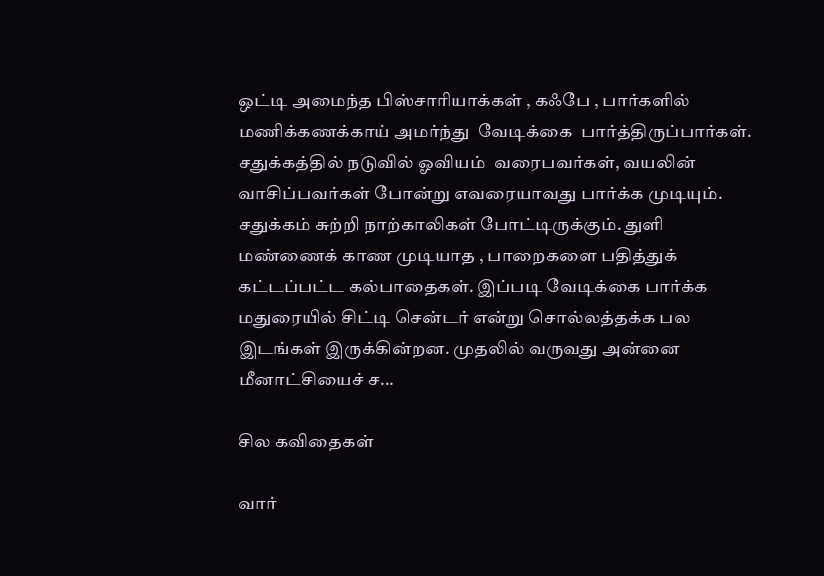ஒட்டி அமைந்த பிஸ்சாரியாக்கள் , கஃபே , பார்களில் மணிக்கணக்காய் அமர்ந்து  வேடிக்கை  பார்த்திருப்பார்கள். சதுக்கத்தில் நடுவில் ஓவியம்  வரைபவர்கள், வயலின் வாசிப்பவர்கள் போன்று எவரையாவது பார்க்க முடியும்.  சதுக்கம் சுற்றி நாற்காலிகள் போட்டிருக்கும். துளி மண்ணைக் காண முடியாத , பாறைகளை பதித்துக் கட்டப்பட்ட கல்பாதைகள். இப்படி வேடிக்கை பார்க்க மதுரையில் சிட்டி சென்டர் என்று சொல்லத்தக்க பல இடங்கள் இருக்கின்றன. முதலில் வருவது அன்னை மீனாட்சியைச் ச...

சில கவிதைகள்

வார்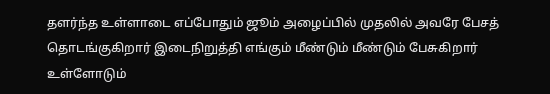தளர்ந்த உள்ளாடை எப்போதும் ஜூம் அழைப்பில் முதலில் அவரே பேசத் தொடங்குகிறார் இடைநிறுத்தி எங்கும் மீண்டும் மீண்டும் பேசுகிறார் உள்ளோடும்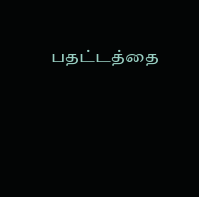பதட்டத்தை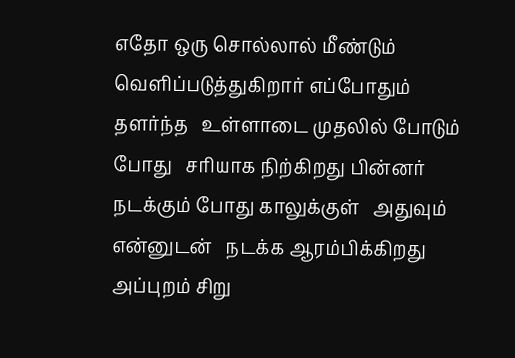எதோ ஒரு சொல்லால் மீண்டும் வெளிப்படுத்துகிறார் எப்போதும்   தளர்ந்த   உள்ளாடை முதலில் போடும் போது   சரியாக நிற்கிறது பின்னர் நடக்கும் போது காலுக்குள்   அதுவும் என்னுடன்   நடக்க ஆரம்பிக்கிறது அப்புறம் சிறு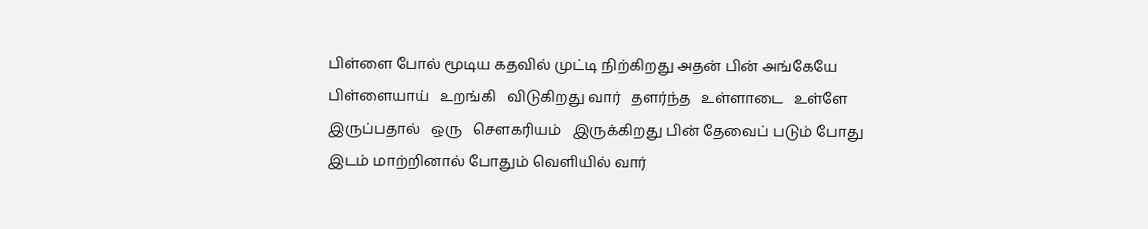பிள்ளை போல் மூடிய கதவில் முட்டி நிற்கிறது அதன் பின் அங்கேயே   பிள்ளையாய்   உறங்கி   விடுகிறது வார்   தளர்ந்த   உள்ளாடை   உள்ளே   இருப்பதால்   ஒரு   சௌகரியம்   இருக்கிறது பின் தேவைப் படும் போது இடம் மாற்றினால் போதும் வெளியில் வார்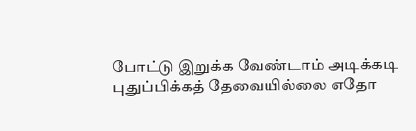போட்டு இறுக்க வேண்டாம் அடிக்கடி புதுப்பிக்கத் தேவையில்லை எதோ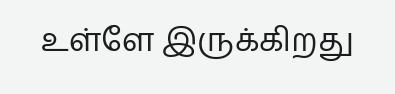உள்ளே இருக்கிறது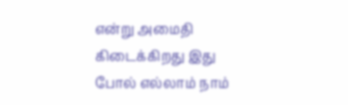என்று அமைதி கிடைக்கிறது இது போல் எல்லாம் நாம்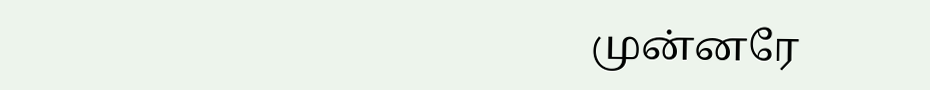முன்னரே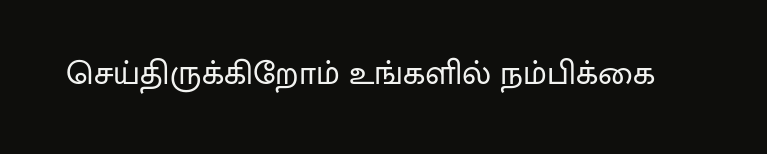செய்திருக்கிறோம் உங்களில் நம்பிக்கை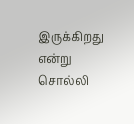இருக்கிறது என்று சொல்லி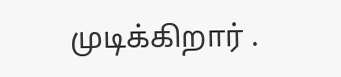முடிக்கிறார் .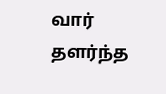வார் தளர்ந்த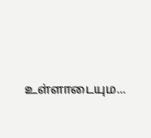உள்ளாடையும...